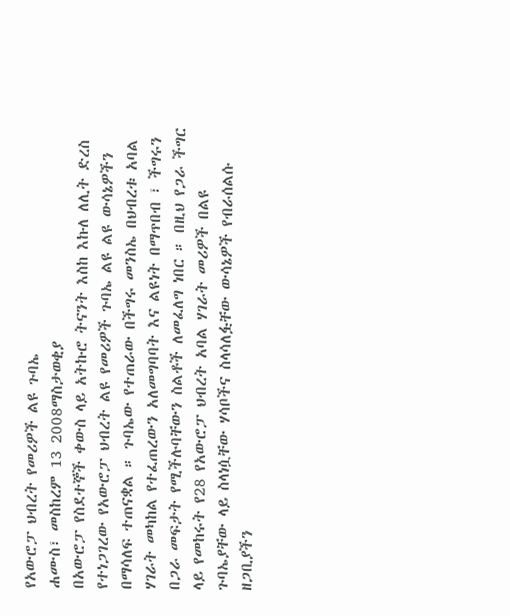የአውሮፓ ህብረት የመሪዎች ልዩ ጉባኤ
ሐሙስ፣ መስከረም 13 2008ማስታወቂያ
በአውሮፓ የስደተኞች ቀውስ ላይ አትኩሮ ትናንት እስከ እኩለ ለሊት ድረስ የተነጋገረው የአውሮፓ ህብረት ልዩ የመሪዎች ጉባኤ ልዩ ልዩ ውሳኔዎችን በማሳለፍ ተጠናቋል ። ጉባኤው የተጠራው በችግሩ መንስኤ በህብረቱ አባል ሃገራት መካከል የተፈጠረውን አለመግባባት እና ልዩነት በማጥበብ ፣ ችግሩን በጋራ መፍታት የሚችሉባቸውን ስልቶች ለመፈለግ ነበር ። በዚህ የጋራ ችግር ላይ የመከሩት የ28 የአውሮፓ ህብረት አባል ሃገራት መሪዎች በልዩ ጉባኤያቸው ላይ ስላነሷቸው ሃሳቦችና ስላሳለፏቸው ውሳኔዎች የብራሰልሱ ዘጋቢያችን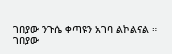ገበያው ንጉሴ ቀጣዩን አገባ ልኮልናል ።
ገበያው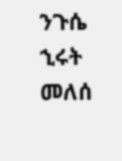ንጉሴ
ኂሩት መለሰ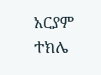አርያም ተክሌ